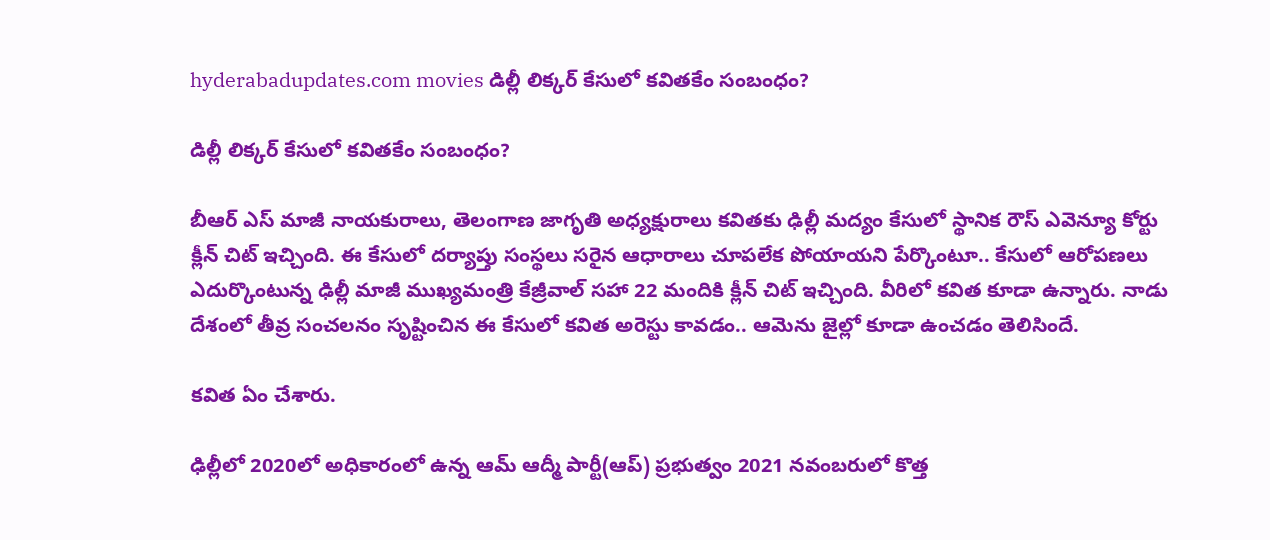hyderabadupdates.com movies డిల్లీ లిక్కర్ కేసులో కవితకేం సంబంధం?

డిల్లీ లిక్కర్ కేసులో కవితకేం సంబంధం?

బీఆర్ ఎస్ మాజీ నాయ‌కురాలు, తెలంగాణ జాగృతి అధ్య‌క్షురాలు క‌విత‌కు ఢిల్లీ మ‌ద్యం కేసులో స్థానిక రౌస్ ఎవెన్యూ కోర్టు క్లీన్ చిట్ ఇచ్చింది. ఈ కేసులో ద‌ర్యాప్తు సంస్థ‌లు స‌రైన ఆధారాలు చూప‌లేక పోయాయని పేర్కొంటూ.. కేసులో ఆరోప‌ణ‌లు ఎదుర్కొంటున్న ఢిల్లీ మాజీ ముఖ్య‌మంత్రి కేజ్రీవాల్ స‌హా 22 మందికి క్లీన్ చిట్ ఇచ్చింది. వీరిలో క‌విత కూడా ఉన్నారు. నాడు దేశంలో తీవ్ర సంచ‌ల‌నం సృష్టించిన ఈ కేసులో క‌విత అరెస్టు కావ‌డం.. ఆమెను జైల్లో కూడా ఉంచ‌డం తెలిసిందే.

క‌విత ఏం చేశారు.

ఢిల్లీలో 2020లో అధికారంలో ఉన్న‌ ఆమ్ ఆద్మీ పార్టీ(ఆప్‌) ప్రభుత్వం 2021 నవంబరులో కొత్త‌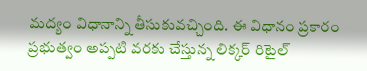మద్యం విధానాన్ని తీసుకువ‌చ్చింది. ఈ విధానం ప్రకారం ప్ర‌భుత్వం అప్ప‌టి వ‌ర‌కు చేస్తున్న‌ లిక్కర్ రిటైల్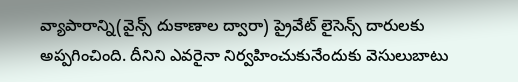వ్యాపారాన్ని(వైన్స్ దుకాణాల ద్వారా) ప్రైవేట్ లైసెన్స్ దారులకు అప్ప‌గించింది. దీనిని ఎవ‌రైనా నిర్వ‌హించుకునేందుకు వెసులుబాటు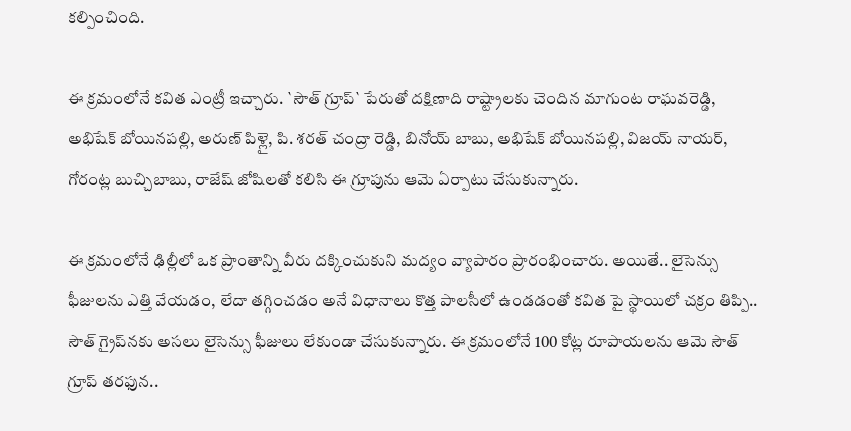క‌ల్పించింది.

ఈ క్ర‌మంలోనే క‌విత ఎంట్రీ ఇచ్చారు. `సౌత్ గ్రూప్‌` పేరుతో ద‌క్షిణాది రాష్ట్రాల‌కు చెందిన మాగుంట రాఘ‌వ‌రెడ్డి, అభిషేక్ బోయిన‌ప‌ల్లి, అరుణ్ పిళ్లై, పి. శరత్ చంద్రా రెడ్డి, బినోయ్ బాబు, అభిషేక్ బోయినపల్లి, విజయ్ నాయర్, గోరంట్ల బుచ్చిబాబు, రాజేష్ జోషిల‌తో క‌లిసి ఈ గ్రూపును ఆమె ఏర్పాటు చేసుకున్నారు.

ఈ క్ర‌మంలోనే ఢిల్లీలో ఒక ప్రాంతాన్ని వీరు ద‌క్కించుకుని మ‌ద్యం వ్యాపారం ప్రారంభించారు. అయితే.. లైసెన్సు ఫీజుల‌ను ఎత్తి వేయ‌డం, లేదా త‌గ్గించ‌డం అనే విధానాలు కొత్త పాల‌సీలో ఉండ‌డంతో క‌విత పై స్థాయిలో చ‌క్రం తిప్పి.. సౌత్ గ్రైప్‌న‌కు అస‌లు లైసెన్సు ఫీజులు లేకుండా చేసుకున్నారు. ఈ క్ర‌మంలోనే 100 కోట్ల రూపాయ‌ల‌ను ఆమె సౌత్ గ్రూప్ త‌ర‌ఫున..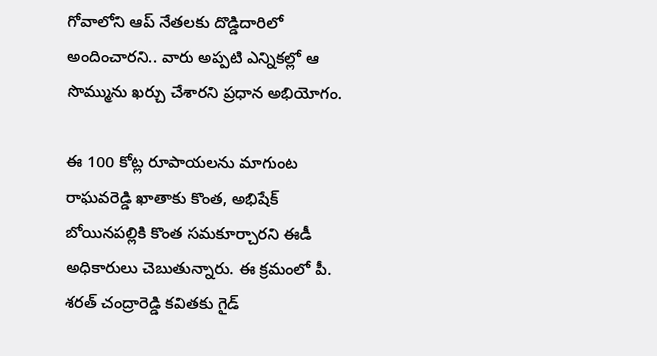గోవాలోని ఆప్ నేత‌ల‌కు దొడ్డిదారిలో అందించార‌ని.. వారు అప్ప‌టి ఎన్నిక‌ల్లో ఆ సొమ్మును ఖ‌ర్చు చేశార‌ని ప్ర‌ధాన అభియోగం.

ఈ 100 కోట్ల రూపాయ‌ల‌ను మాగుంట రాఘ‌వ‌రెడ్డి ఖాతాకు కొంత, అభిషేక్ బోయిన‌ప‌ల్లికి కొంత స‌మ‌కూర్చార‌ని ఈడీ అధికారులు చెబుతున్నారు. ఈ క్ర‌మంలో పీ. శ‌ర‌త్ చంద్రారెడ్డి క‌విత‌కు గైడ్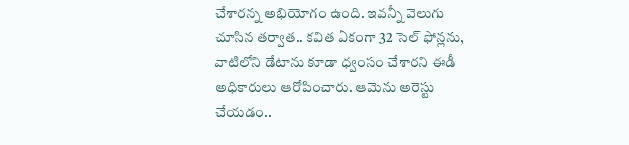చేశార‌న్న అభియోగం ఉంది. ఇవ‌న్నీ వెలుగు చూసిన త‌ర్వాత‌.. క‌విత ఏకంగా 32 సెల్ ఫోన్ల‌ను, వాటిలోని డేటాను కూడా ధ్వంసం చేశార‌ని ఈడీ అధికారులు ఆరోపించారు. ఆమెను అరెస్టు చేయ‌డం..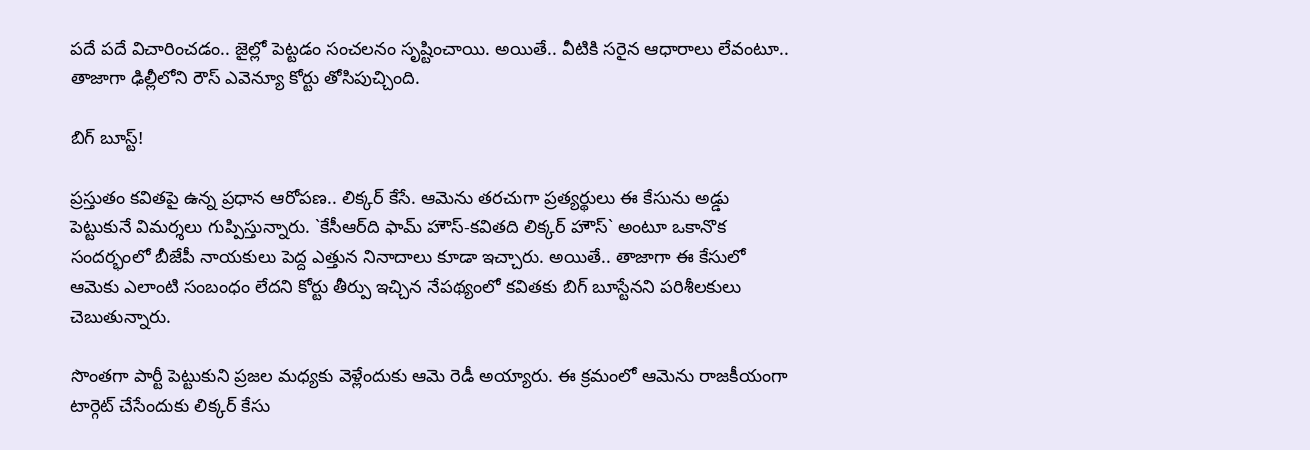ప‌దే ప‌దే విచారించ‌డం.. జైల్లో పెట్ట‌డం సంచ‌ల‌నం సృష్టించాయి. అయితే.. వీటికి స‌రైన ఆధారాలు లేవంటూ.. తాజాగా ఢిల్లీలోని రౌస్ ఎవెన్యూ కోర్టు తోసిపుచ్చింది.

బిగ్ బూస్ట్‌!

ప్ర‌స్తుతం క‌విత‌పై ఉన్న ప్ర‌ధాన ఆరోప‌ణ‌.. లిక్క‌ర్ కేసే. ఆమెను త‌ర‌చుగా ప్ర‌త్య‌ర్థులు ఈ కేసును అడ్డు పెట్టుకునే విమ‌ర్శ‌లు గుప్పిస్తున్నారు. `కేసీఆర్‌ది ఫామ్ హౌస్‌-క‌విత‌ది లిక్క‌ర్ హౌస్‌` అంటూ ఒకానొక సంద‌ర్భంలో బీజేపీ నాయ‌కులు పెద్ద ఎత్తున నినాదాలు కూడా ఇచ్చారు. అయితే.. తాజాగా ఈ కేసులో ఆమెకు ఎలాంటి సంబంధం లేద‌ని కోర్టు తీర్పు ఇచ్చిన నేప‌థ్యంలో క‌విత‌కు బిగ్ బూస్టేన‌ని ప‌రిశీల‌కులు చెబుతున్నారు.

సొంతగా పార్టీ పెట్టుకుని ప్ర‌జ‌ల మ‌ధ్య‌కు వెళ్లేందుకు ఆమె రెడీ అయ్యారు. ఈ క్ర‌మంలో ఆమెను రాజ‌కీయంగా టార్గెట్ చేసేందుకు లిక్క‌ర్ కేసు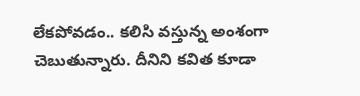లేక‌పోవ‌డం.. క‌లిసి వ‌స్తున్న అంశంగా చెబుతున్నారు. దీనిని క‌విత కూడా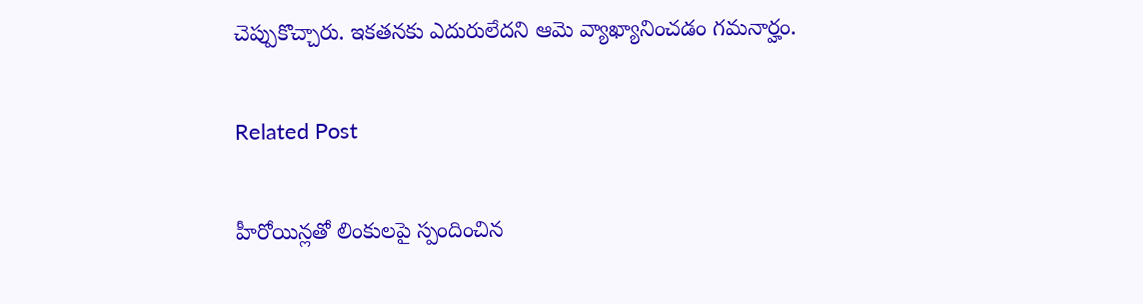చెప్పుకొచ్చారు. ఇక‌త‌న‌కు ఎదురులేద‌ని ఆమె వ్యాఖ్యానించ‌డం గ‌మ‌నార్హం.

Related Post

హీరోయిన్లతో లింకులపై స్పందించిన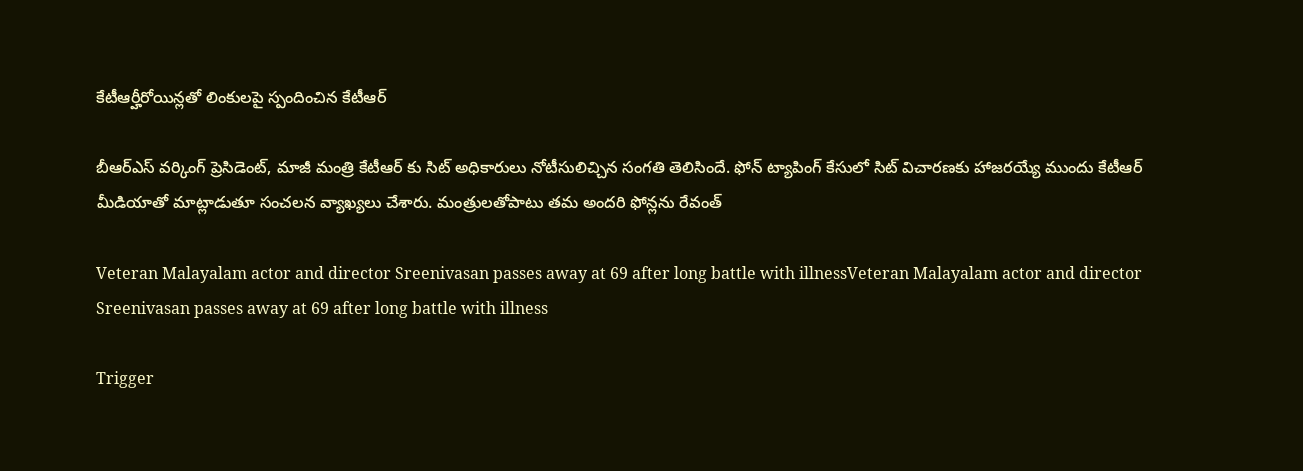కేటీఆర్హీరోయిన్లతో లింకులపై స్పందించిన కేటీఆర్

బీఆర్ఎస్ వర్కింగ్ ప్రెసిడెంట్, మాజీ మంత్రి కేటీఆర్ కు సిట్ అధికారులు నోటీసులిచ్చిన సంగతి తెలిసిందే. ఫోన్ ట్యాపింగ్ కేసులో సిట్ విచారణకు హాజరయ్యే ముందు కేటీఆర్ మీడియాతో మాట్లాడుతూ సంచలన వ్యాఖ్యలు చేశారు. మంత్రులతోపాటు తమ అందరి ఫోన్లను రేవంత్

Veteran Malayalam actor and director Sreenivasan passes away at 69 after long battle with illnessVeteran Malayalam actor and director Sreenivasan passes away at 69 after long battle with illness

Trigger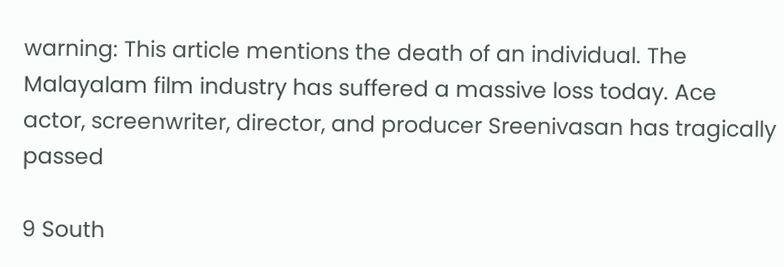warning: This article mentions the death of an individual. The Malayalam film industry has suffered a massive loss today. Ace actor, screenwriter, director, and producer Sreenivasan has tragically passed

9 South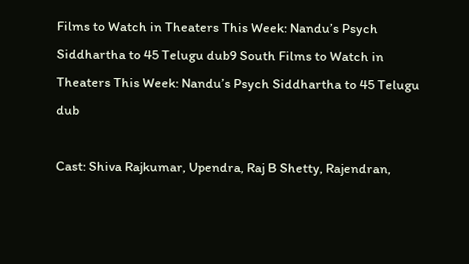Films to Watch in Theaters This Week: Nandu’s Psych Siddhartha to 45 Telugu dub9 South Films to Watch in Theaters This Week: Nandu’s Psych Siddhartha to 45 Telugu dub

Cast: Shiva Rajkumar, Upendra, Raj B Shetty, Rajendran,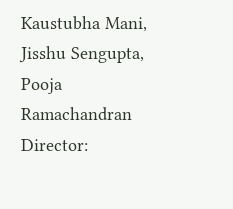Kaustubha Mani, Jisshu Sengupta, Pooja Ramachandran Director: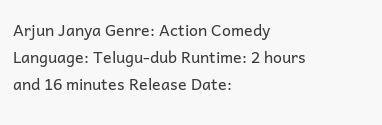Arjun Janya Genre: Action Comedy Language: Telugu-dub Runtime: 2 hours and 16 minutes Release Date: